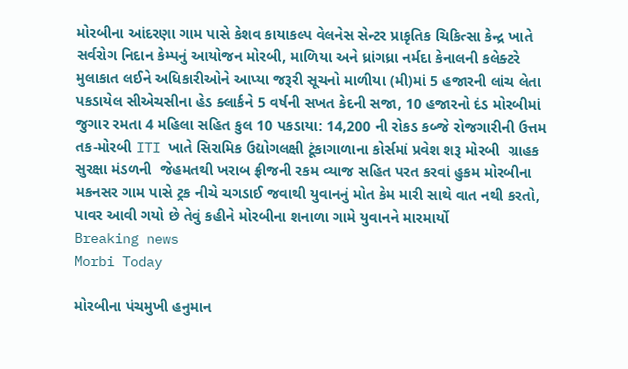મોરબીના આંદરણા ગામ પાસે કેશવ કાયાકલ્પ વેલનેસ સેન્ટર પ્રાકૃતિક ચિકિત્સા કેન્દ્ર ખાતે સર્વરોગ નિદાન કેમ્પનું આયોજન મોરબી, માળિયા અને ધ્રાંગધ્રા નર્મદા કેનાલની કલેક્ટરે મુલાકાત લઈને અધિકારીઓને આપ્યા જરૂરી સૂચનો માળીયા (મી)માં 5 હજારની લાંચ લેતા પકડાયેલ સીએચસીના હેડ ક્લાર્કને 5 વર્ષની સખત કેદની સજા, 10 હજારનો દંડ મોરબીમાં જુગાર રમતા 4 મહિલા સહિત કુલ 10 પકડાયા: 14,200 ની રોકડ કબ્જે રોજગારીની ઉત્તમ તક-મોરબી ITI ખાતે સિરામિક ઉદ્યોગલક્ષી ટૂંકાગાળાના કોર્સમાં પ્રવેશ શરૂ મોરબી  ગ્રાહક સુરક્ષા મંડળની  જેહમતથી ખરાબ ફ્રીજની રકમ વ્યાજ સહિત પરત કરવાં હુકમ મોરબીના મકનસર ગામ પાસે ટ્રક નીચે ચગડાઈ જવાથી યુવાનનું મોત કેમ મારી સાથે વાત નથી કરતો, પાવર આવી ગયો છે તેવું કહીને મોરબીના શનાળા ગામે યુવાનને મારમાર્યો
Breaking news
Morbi Today

મોરબીના પંચમુખી હનુમાન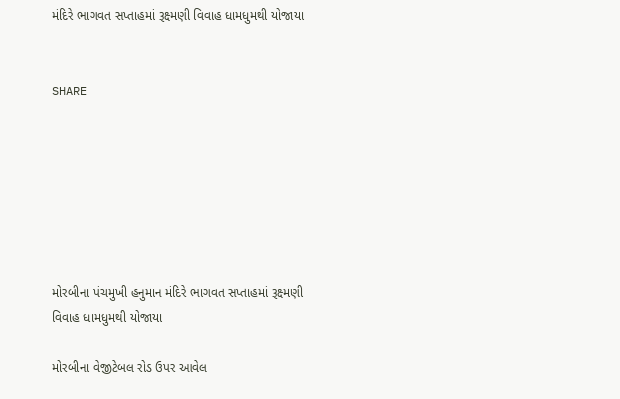મંદિરે ભાગવત સપ્તાહમાં રૂક્ષ્મણી વિવાહ ધામધુમથી યોજાયા


SHARE







મોરબીના પંચમુખી હનુમાન મંદિરે ભાગવત સપ્તાહમાં રૂક્ષ્મણી વિવાહ ધામધુમથી યોજાયા

મોરબીના વેજીટેબલ રોડ ઉપર આવેલ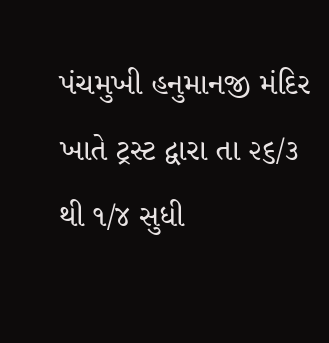પંચમુખી હનુમાનજી મંદિર ખાતે ટ્રસ્ટ દ્વારા તા ૨૬/૩ થી ૧/૪ સુધી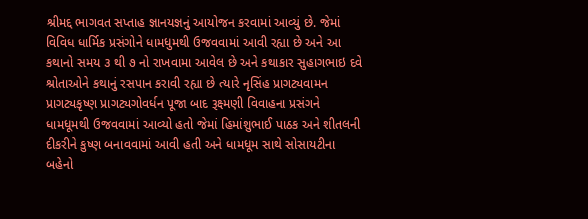શ્રીમદ્દ ભાગવત સપ્તાહ જ્ઞાનયજ્ઞનું આયોજન કરવામાં આવ્યું છે. જેમાં વિવિધ ધાર્મિક પ્રસંગોને ધામધુમથી ઉજવવામાં આવી રહ્યા છે અને આ કથાનો સમય ૩ થી ૭ નો રાખવામા આવેલ છે અને કથાકાર સુહાગભાઇ દવે શ્રોતાઓને કથાનું રસપાન કરાવી રહ્યા છે ત્યારે નૃસિંહ પ્રાગટ્યવામન પ્રાગટ્યકૃષ્ણ પ્રાગટ્યગોવર્ધન પૂજા બાદ રૂક્ષ્મણી વિવાહના પ્રસંગને ધામધૂમથી ઉજવવામાં આવ્યો હતો જેમાં હિમાંશુભાઈ પાઠક અને શીતલની દીકરીને કુષ્ણ બનાવવામાં આવી હતી અને ધામધૂમ સાથે સોસાયટીના બહેનો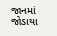જાનમાં જોડાયા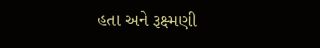હતા અને રૂક્ષ્મણી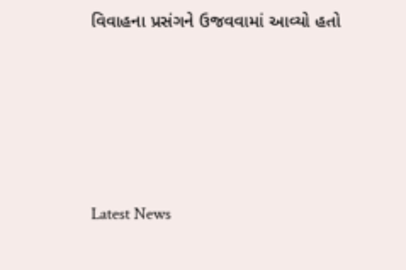વિવાહના પ્રસંગને ઉજવવામાં આવ્યો હતો






Latest News